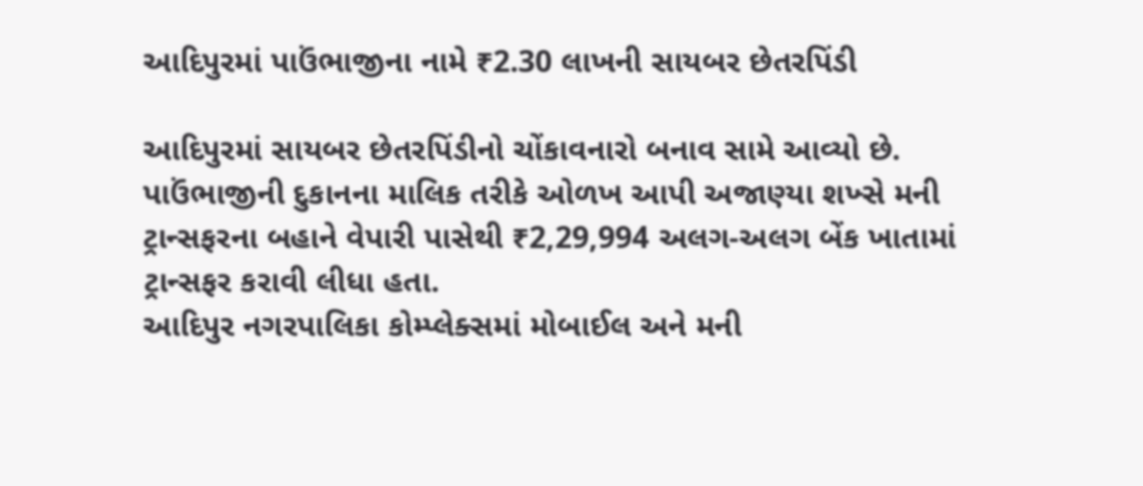આદિપુરમાં પાઉંભાજીના નામે ₹2.30 લાખની સાયબર છેતરપિંડી

આદિપુરમાં સાયબર છેતરપિંડીનો ચોંકાવનારો બનાવ સામે આવ્યો છે. પાઉંભાજીની દુકાનના માલિક તરીકે ઓળખ આપી અજાણ્યા શખ્સે મની ટ્રાન્સફરના બહાને વેપારી પાસેથી ₹2,29,994 અલગ-અલગ બેંક ખાતામાં ટ્રાન્સફર કરાવી લીધા હતા.
આદિપુર નગરપાલિકા કોમ્પ્લેક્સમાં મોબાઈલ અને મની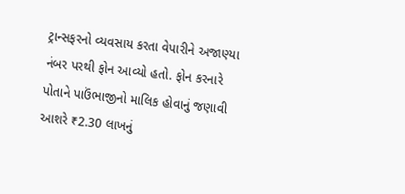ટ્રાન્સફરનો વ્યવસાય કરતા વેપારીને અજાણ્યા નંબર પરથી ફોન આવ્યો હતો. ફોન કરનારે પોતાને પાઉંભાજીનો માલિક હોવાનું જણાવી આશરે ₹2.30 લાખનું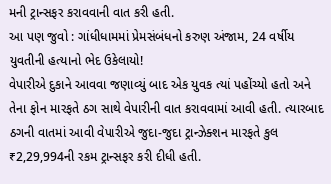મની ટ્રાન્સફર કરાવવાની વાત કરી હતી.
આ પણ જુવો : ગાંધીધામમાં પ્રેમસંબંધનો કરુણ અંજામ, 24 વર્ષીય યુવતીની હત્યાનો ભેદ ઉકેલાયો!
વેપારીએ દુકાને આવવા જણાવ્યું બાદ એક યુવક ત્યાં પહોંચ્યો હતો અને તેના ફોન મારફતે ઠગ સાથે વેપારીની વાત કરાવવામાં આવી હતી. ત્યારબાદ ઠગની વાતમાં આવી વેપારીએ જુદા-જુદા ટ્રાન્ઝેક્શન મારફતે કુલ ₹2,29,994ની રકમ ટ્રાન્સફર કરી દીધી હતી.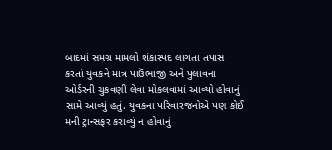બાદમાં સમગ્ર મામલો શંકાસ્પદ લાગતા તપાસ કરતાં યુવકને માત્ર પાઉંભાજી અને પુલાવના ઓર્ડરની ચુકવણી લેવા મોકલવામાં આવ્યો હોવાનું સામે આવ્યું હતું. યુવકના પરિવારજનોએ પણ કોઈ મની ટ્રાન્સફર કરાવ્યું ન હોવાનું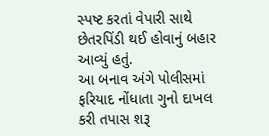સ્પષ્ટ કરતાં વેપારી સાથે છેતરપિંડી થઈ હોવાનું બહાર આવ્યું હતું.
આ બનાવ અંગે પોલીસમાં ફરિયાદ નોંધાતા ગુનો દાખલ કરી તપાસ શરૂ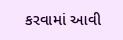કરવામાં આવી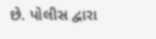છે. પોલીસ દ્વારા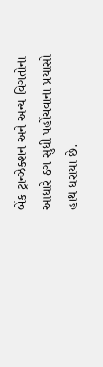બેંક ટ્રાન્ઝેક્શન અને અન્ય વિગતોના આધારે ઠગ સુધી પહોંચવાના પ્રયાસો હાથ ધરાયા છે.